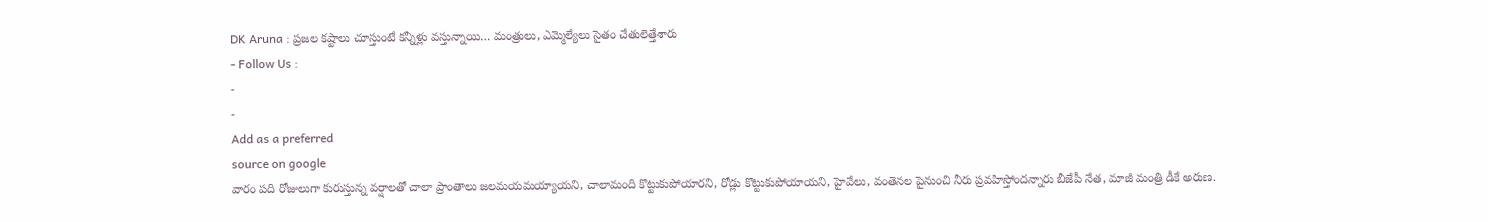DK Aruna : ప్రజల కష్టాలు చూస్తుంటే కన్నీళ్లు వస్తున్నాయి… మంత్రులు, ఎమ్మెల్యేలు సైతం చేతులెత్తేశారు
- Follow Us :
-
-
Add as a preferred
source on google
వారం పది రోజులుగా కురుస్తున్న వర్షాలతో చాలా ప్రాంతాలు జలమయమయ్యాయని, చాలామంది కొట్టుకుపోయారని, రోడ్లు కొట్టుకుపోయాయని, హైవేలు, వంతెనల పైనుంచి నీరు ప్రవహిస్తోందన్నారు బీజేపీ నేత, మాజీ మంత్రి డీకే అరుణ.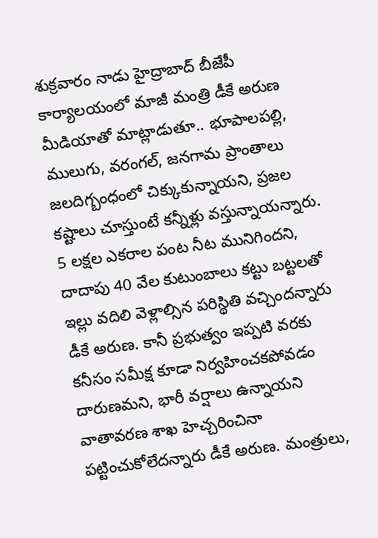శుక్రవారం నాడు హైద్రాబాద్ బీజేపీ కార్యాలయంలో మాజీ మంత్రి డీకే అరుణ మీడియాతో మాట్లాడుతూ.. భూపాలపల్లి, ములుగు, వరంగల్, జనగామ ప్రాంతాలు జలదిగ్బంధంలో చిక్కుకున్నాయని, ప్రజల కష్టాలు చూస్తుంటే కన్నీళ్లు వస్తున్నాయన్నారు. 5 లక్షల ఎకరాల పంట నీట మునిగిందని, దాదాపు 40 వేల కుటుంబాలు కట్టు బట్టలతో ఇల్లు వదిలి వెళ్లాల్సిన పరిస్థితి వచ్చిందన్నారు డీకే అరుణ. కానీ ప్రభుత్వం ఇప్పటి వరకు కనీసం సమీక్ష కూడా నిర్వహించకపోవడం దారుణమని, భారీ వర్షాలు ఉన్నాయని వాతావరణ శాఖ హెచ్చరించినా పట్టించుకోలేదన్నారు డీకే అరుణ. మంత్రులు,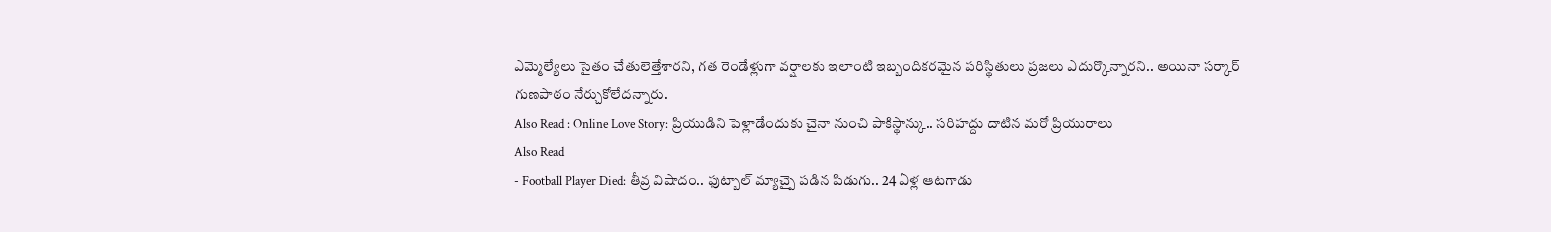ఎమ్మెల్యేలు సైతం చేతులెత్తేశారని, గత రెండేళ్లుగా వర్షాలకు ఇలాంటి ఇబ్బందికరమైన పరిస్థితులు ప్రజలు ఎదుర్కొన్నారని.. అయినా సర్కార్ గుణపాఠం నేర్చుకోలేదన్నారు.
Also Read : Online Love Story: ప్రియుడిని పెళ్లాడేందుకు చైనా నుంచి పాకిస్థాన్కు.. సరిహద్దు దాటిన మరో ప్రియురాలు
Also Read
- Football Player Died: తీవ్ర విషాదం.. ఫుట్బాల్ మ్యాచ్పై పడిన పిడుగు.. 24 ఏళ్ల ఆటగాడు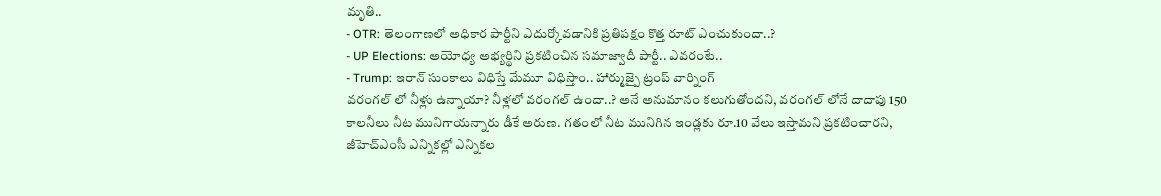మృతి..
- OTR: తెలంగాణలో అధికార పార్టీని ఎదుర్కోవడానికి ప్రతిపక్షం కొత్త రూట్ ఎంచుకుందా..?
- UP Elections: అయోధ్య అభ్యర్థిని ప్రకటించిన సమాజ్వాదీ పార్టీ.. ఎవరంటే..
- Trump: ఇరాన్ సుంకాలు విధిస్తే మేమూ విధిస్తాం.. హార్ముజ్పై ట్రంప్ వార్నింగ్
వరంగల్ లో నీళ్లు ఉన్నాయా? నీళ్లలో వరంగల్ ఉందా..? అనే అనుమానం కలుగుతోందని, వరంగల్ లోనే దాదాపు 150 కాలనీలు నీట మునిగాయన్నారు డీకే అరుణ. గతంలో నీట మునిగిన ఇండ్లకు రూ.10 వేలు ఇస్తామని ప్రకటించారని, జీహెచ్ఎంసీ ఎన్నికల్లో ఎన్నికల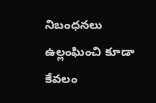నిబంధనలు ఉల్లంఘించి కూడా కేవలం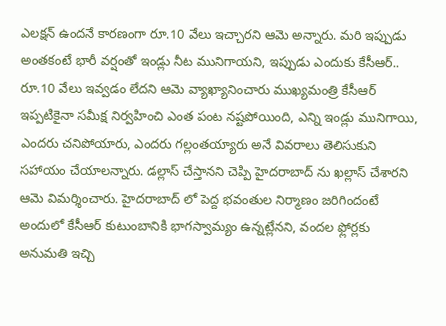ఎలక్షన్ ఉందనే కారణంగా రూ.10 వేలు ఇచ్చారని ఆమె అన్నారు. మరి ఇప్పుడు అంతకంటే భారీ వర్షంతో ఇండ్లు నీట మునిగాయని, ఇప్పుడు ఎందుకు కేసీఆర్.. రూ.10 వేలు ఇవ్వడం లేదని ఆమె వ్యాఖ్యానించారు ముఖ్యమంత్రి కేసీఆర్ ఇప్పటికైనా సమీక్ష నిర్వహించి ఎంత పంట నష్టపోయింది, ఎన్ని ఇండ్లు మునిగాయి, ఎందరు చనిపోయారు, ఎందరు గల్లంతయ్యారు అనే వివరాలు తెలిసుకుని సహాయం చేయాలన్నారు. డల్లాస్ చేస్తానని చెప్పి హైదరాబాద్ ను ఖల్లాస్ చేశారని ఆమె విమర్శించారు. హైదరాబాద్ లో పెద్ద భవంతుల నిర్మాణం జరిగిందంటే అందులో కేసీఆర్ కుటుంబానికి భాగస్వామ్యం ఉన్నట్లేనని, వందల ఫ్లోర్లకు అనుమతి ఇచ్చి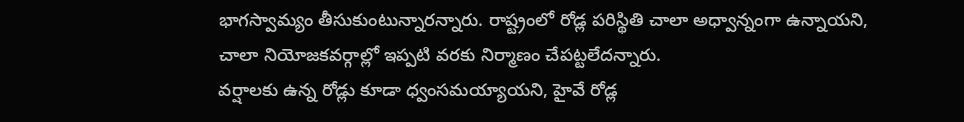భాగస్వామ్యం తీసుకుంటున్నారన్నారు. రాష్ట్రంలో రోడ్ల పరిస్థితి చాలా అధ్వాన్నంగా ఉన్నాయని, చాలా నియోజకవర్గాల్లో ఇప్పటి వరకు నిర్మాణం చేపట్టలేదన్నారు.
వర్షాలకు ఉన్న రోడ్లు కూడా ధ్వంసమయ్యాయని, హైవే రోడ్ల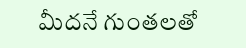మీదనే గుంతలతో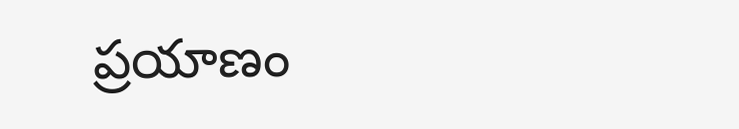ప్రయాణం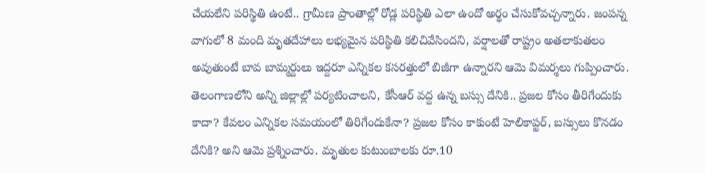చేయలేని పరిస్థితి ఉంటే.. గ్రామీణ ప్రాంతాల్లో రోడ్ల పరిస్థితి ఎలా ఉందో అర్థం చేసుకోవచ్చన్నారు. జంపన్న వాగులో 8 మంది మృతదేహాలు లభ్యమైన పరిస్థితి కలిచివేసిందని, వర్షాలతో రాష్ట్రం అతలాకుతలం అవుతుంటే బావ బామ్మర్దులు ఇద్దరూ ఎన్నికల కసరత్తులో బిజీగా ఉన్నారని ఆమె విమర్శలు గుప్పించారు. తెలంగాణలోని అన్ని జిల్లాల్లో పర్యటించాలని, కేసీఆర్ వద్ద ఉన్న బస్సు దేనికి.. ప్రజల కోసం తీరిగేందుకు కాదా? కేవలం ఎన్నికల సమయంలో తిరిగేందుకేనా? ప్రజల కోసం కాకుంటే హెలికాప్టర్, బస్సులు కొనడం దేనికి? అని ఆమె ప్రశ్నించారు. మృతుల కుటుంబాలకు రూ.10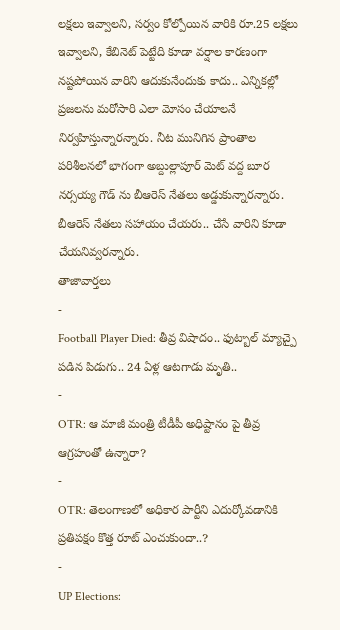లక్షలు ఇవ్వాలని, సర్వం కోల్పోయిన వారికి రూ.25 లక్షలు ఇవ్వాలని, కేబినెట్ పెట్టేది కూడా వర్షాల కారణంగా నష్టపోయిన వారిని ఆదుకునేందుకు కాదు.. ఎన్నికల్లో ప్రజలను మరోసారి ఎలా మోసం చేయాలనే నిర్వహిస్తున్నారన్నారు. నీట మునిగిన ప్రాంతాల పరిశీలనలో భాగంగా అబ్దుల్లాపూర్ మెట్ వద్ద బూర నర్సయ్య గౌడ్ ను బీఆరెస్ నేతలు అడ్డుకున్నారన్నారు. బీఆరెస్ నేతలు సహాయం చేయరు.. చేసే వారిని కూడా చేయనివ్వరన్నారు.
తాజావార్తలు
-
Football Player Died: తీవ్ర విషాదం.. ఫుట్బాల్ మ్యాచ్పై పడిన పిడుగు.. 24 ఏళ్ల ఆటగాడు మృతి..
-
OTR: ఆ మాజీ మంత్రి టీడీపీ అధిష్టానం పై తీవ్ర ఆగ్రహంతో ఉన్నారా?
-
OTR: తెలంగాణలో అధికార పార్టీని ఎదుర్కోవడానికి ప్రతిపక్షం కొత్త రూట్ ఎంచుకుందా..?
-
UP Elections: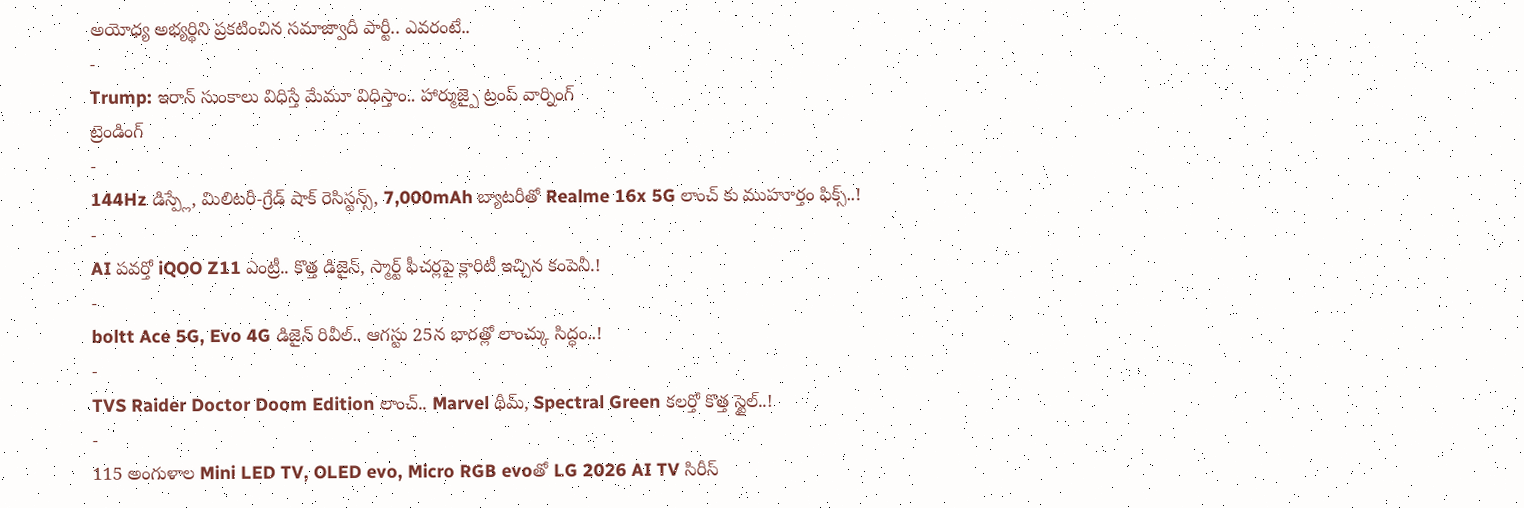అయోధ్య అభ్యర్థిని ప్రకటించిన సమాజ్వాదీ పార్టీ.. ఎవరంటే..
-
Trump: ఇరాన్ సుంకాలు విధిస్తే మేమూ విధిస్తాం.. హార్ముజ్పై ట్రంప్ వార్నింగ్
ట్రెండింగ్
-
144Hz డిస్ప్లే, మిలిటరీ-గ్రేడ్ షాక్ రెసిస్టన్స్, 7,000mAh బ్యాటరీతో Realme 16x 5G లాంచ్ కు ముహూర్తం ఫిక్స్..!
-
AI పవర్తో iQOO Z11 ఎంట్రీ.. కొత్త డిజైన్, స్మార్ట్ ఫీచర్లపై క్లారిటీ ఇచ్చిన కంపెనీ.!
-
boltt Ace 5G, Evo 4G డిజైన్ రివీల్.. ఆగస్టు 25న భారత్లో లాంచ్కు సిద్ధం..!
-
TVS Raider Doctor Doom Edition లాంచ్.. Marvel థీమ్, Spectral Green కలర్తో కొత్త స్టైల్..!
-
115 అంగుళాల Mini LED TV, OLED evo, Micro RGB evoతో LG 2026 AI TV సిరీస్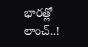భారత్లో లాంచ్..!